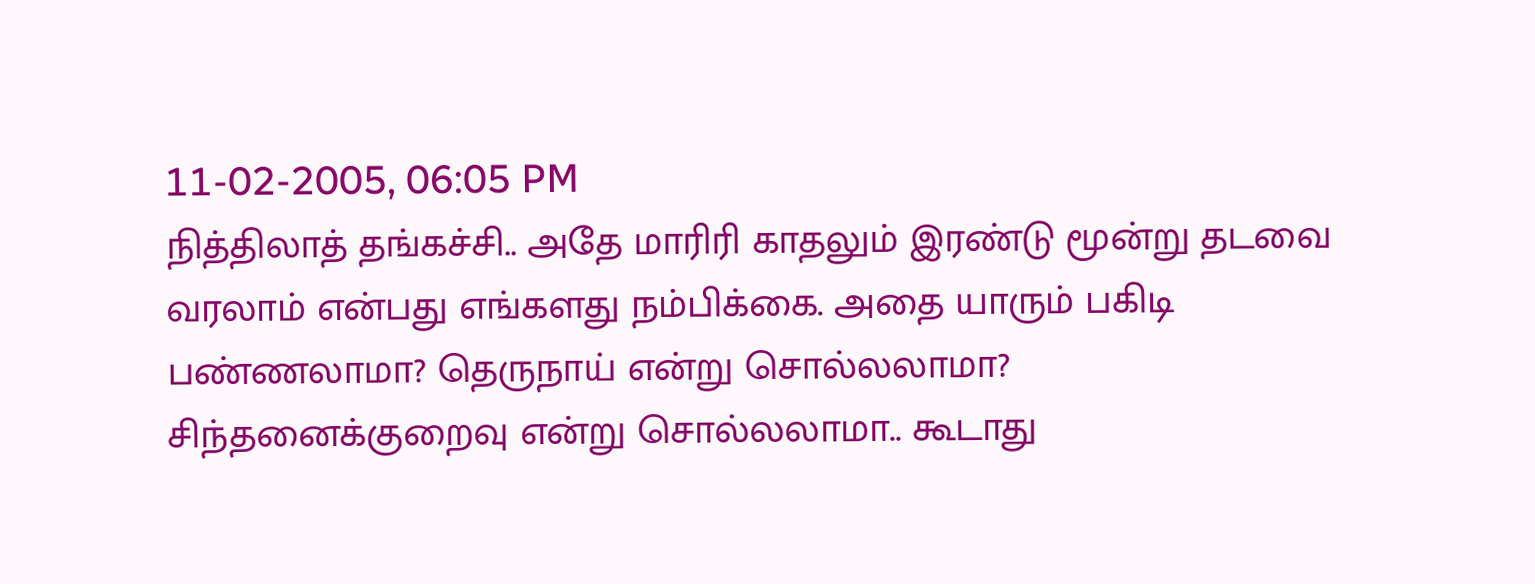11-02-2005, 06:05 PM
நித்திலாத் தங்கச்சி.. அதே மாரிரி காதலும் இரண்டு மூன்று தடவை வரலாம் என்பது எங்களது நம்பிக்கை. அதை யாரும் பகிடி பண்ணலாமா? தெருநாய் என்று சொல்லலாமா? சிந்தனைக்குறைவு என்று சொல்லலாமா.. கூடாது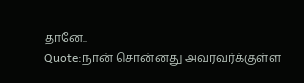தானே..
Quote:நான் சொன்னது அவரவர்க்குள்ள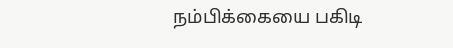நம்பிக்கையை பகிடி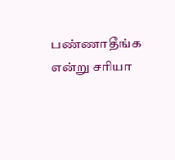பண்ணாதீங்க என்று சரியா